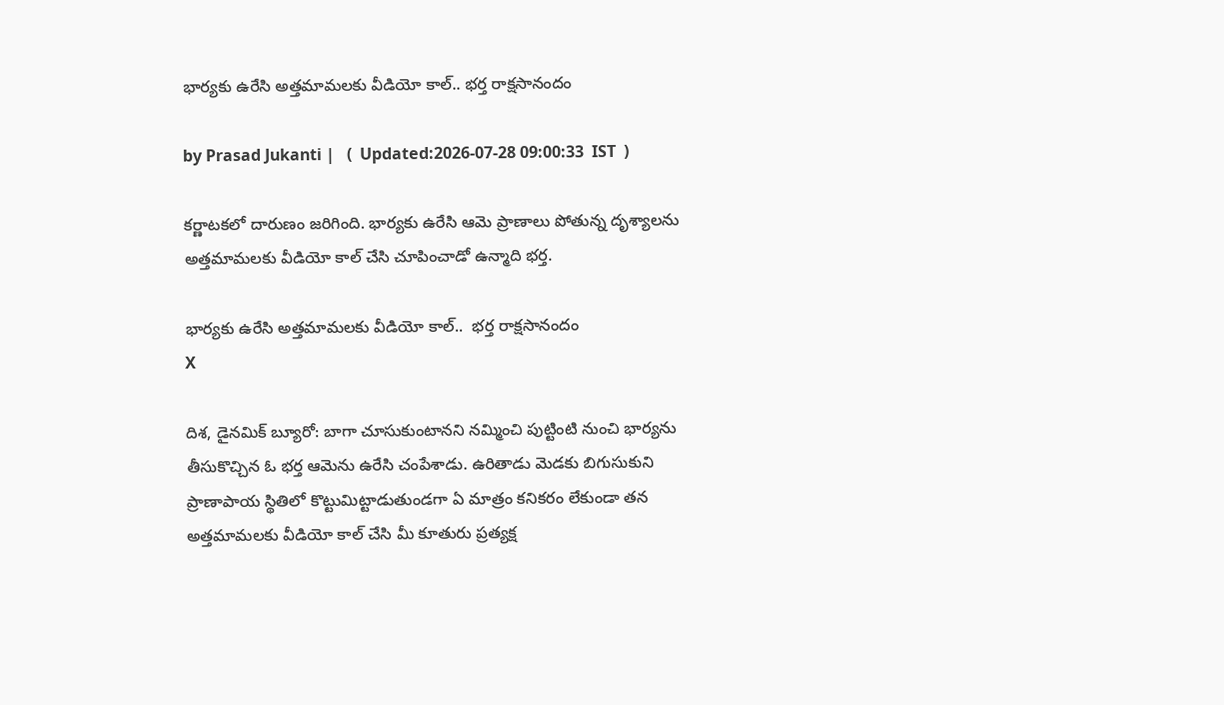భార్యకు ఉరేసి అత్తమామలకు వీడియో కాల్.. భర్త రాక్షసానందం

by Prasad Jukanti |   (  Updated:2026-07-28 09:00:33  IST  )

కర్ణాటకలో దారుణం జరిగింది. భార్యకు ఉరేసి ఆమె ప్రాణాలు పోతున్న దృశ్యాలను అత్తమామలకు వీడియో కాల్ చేసి చూపించాడో ఉన్మాది భర్త.

భార్యకు ఉరేసి అత్తమామలకు వీడియో కాల్..  భర్త రాక్షసానందం
X

దిశ, డైనమిక్ బ్యూరో: బాగా చూసుకుంటానని నమ్మించి పుట్టింటి నుంచి భార్యను తీసుకొచ్చిన ఓ భర్త ఆమెను ఉరేసి చంపేశాడు. ఉరితాడు మెడకు బిగుసుకుని ప్రాణాపాయ స్థితిలో కొట్టుమిట్టాడుతుండగా ఏ మాత్రం కనికరం లేకుండా తన అత్తమామలకు వీడియో కాల్ చేసి మీ కూతురు ప్రత్యక్ష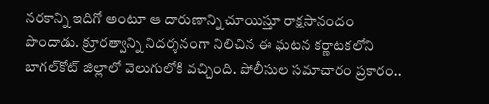నరకాన్ని ఇదిగో అంటూ ఆ దారుణాన్ని చూయిస్తూ రాక్షసానందం పొందాడు. క్రూరత్వాన్ని నిదర్శనంగా నిలిచిన ఈ ఘటన కర్ణాటకలోని బాగల్‍కోట్ జిల్లాలో వెలుగులోకి వచ్చింది. పోలీసుల సమాచారం ప్రకారం..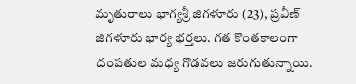మృతురాలు భాగ్యశ్రీ జిగళూరు (23), ప్రవీణ్ జిగళూరు భార్య భర్తలు. గత కొంతకాలంగా దంపతుల మధ్య గొడవలు జరుగుతున్నాయి.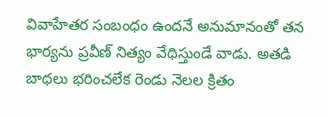వివాహేతర సంబంధం ఉందనే అనుమానంతో తన భార్యను ప్రవీణ్ నిత్యం వేధిస్తుండే వాడు. అతడి బాధలు భరించలేక రెండు నెలల క్రితం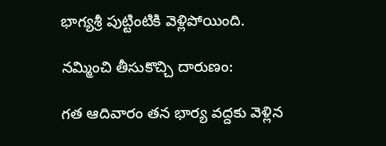భాగ్యశ్రీ పుట్టింటికి వెళ్లిపోయింది.

నమ్మించి తీసుకొచ్చి దారుణం:

గత ఆదివారం తన భార్య వద్దకు వెళ్లిన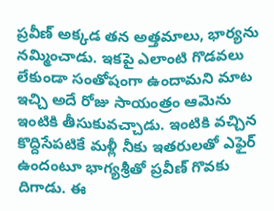ప్రవీణ్ అక్కడ తన అత్తమాలు, భార్యను నమ్మించాడు. ఇకపై ఎలాంటి గొడవలు లేకుండా సంతోషంగా ఉందామని మాట ఇచ్చి అదే రోజు సాయంత్రం ఆమెను ఇంటికి తీసుకువచ్చాడు. ఇంటికి వచ్చిన కొద్దిసేపటికే మళ్లీ నీకు ఇతరులతో ఎఫైర్ ఉందంటూ భాగ్యశ్రీతో ప్రవీణ్ గొవకు దిగాడు. ఈ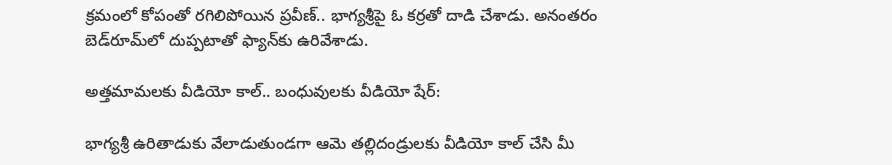క్రమంలో కోపంతో రగిలిపోయిన ప్రవీణ్.. భాగ్యశ్రీపై ఓ కర్రతో దాడి చేశాడు. అనంతరం బెడ్‌రూమ్‌లో దుప్పటాతో ఫ్యాన్‌కు ఉరివేశాడు.

అత్తమామలకు వీడియో కాల్.. బంధువులకు వీడియో షేర్:

భాగ్యశ్రీ ఉరితాడుకు వేలాడుతుండగా ఆమె తల్లిదండ్రులకు వీడియో కాల్ చేసి మీ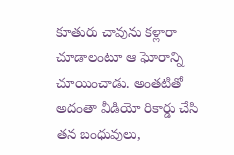కూతురు చావును కళ్లారా చూడాలంటూ ఆ ఘోరాన్ని చూయించాడు. అంతటితో అదంతా వీడియో రికార్డు చేసి తన బంధువులు,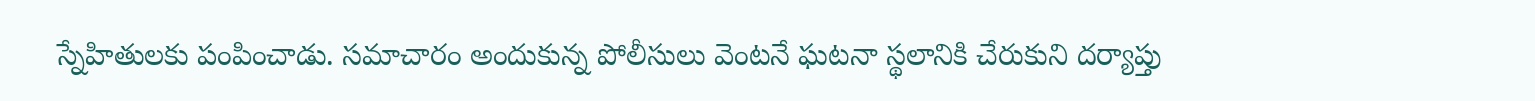స్నేహితులకు పంపించాడు. సమాచారం అందుకున్న పోలీసులు వెంటనే ఘటనా స్థలానికి చేరుకుని దర్యాప్తు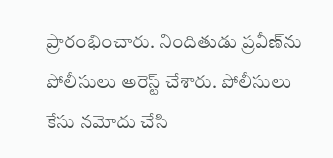ప్రారంభించారు. నిందితుడు ప్రవీణ్‌ను పోలీసులు అరెస్ట్ చేశారు. పోలీసులు కేసు నమోదు చేసి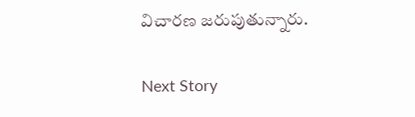విచారణ జరుపుతున్నారు.

Next Story